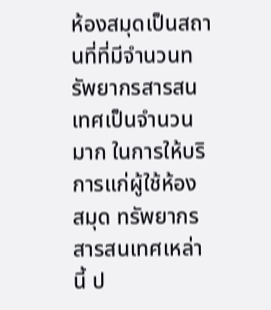ห้องสมุดเป็นสถานที่ที่มีจำนวนทรัพยากรสารสนเทศเป็นจำนวนมาก ในการให้บริการแก่ผู้ใช้ห้อง สมุด ทรัพยากรสารสนเทศเหล่านี้ ป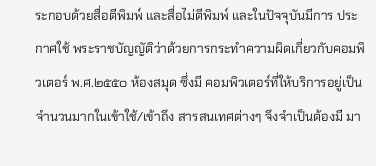ระกอบด้วยสื่อตีพิมพ์ และสื่อไม่ตีพิมพ์ และในปัจจุบันมีการ ประกาศใช้ พระราชบัญญัติว่าด้วยการกระทำความผิดเกี่ยวกับคอมพิวเตอร์ พ.ศ.๒๕๕๐ ห้องสมุด ซึ่งมี คอมพิวเตอร์ที่ให้บริการอยู่เป็นจำนวนมากในเข้าใช้/เข้าถึง สารสนเทศต่างๆ จึงจำเป็นต้องมี มา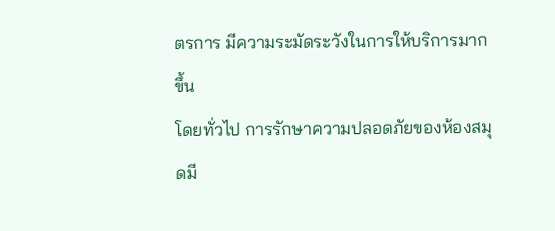ตรการ มีความระมัดระวังในการให้บริการมากขึ้น
โดยทั่วไป การรักษาความปลอดภัยของห้องสมุดมี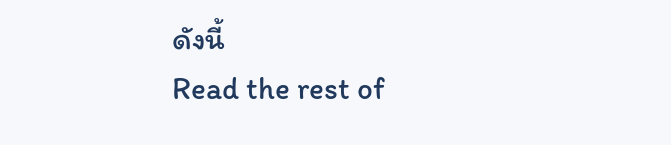ดังนี้
Read the rest of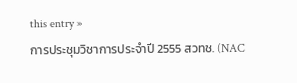this entry »
การประชุมวิชาการประจำปี 2555 สวทช. (NAC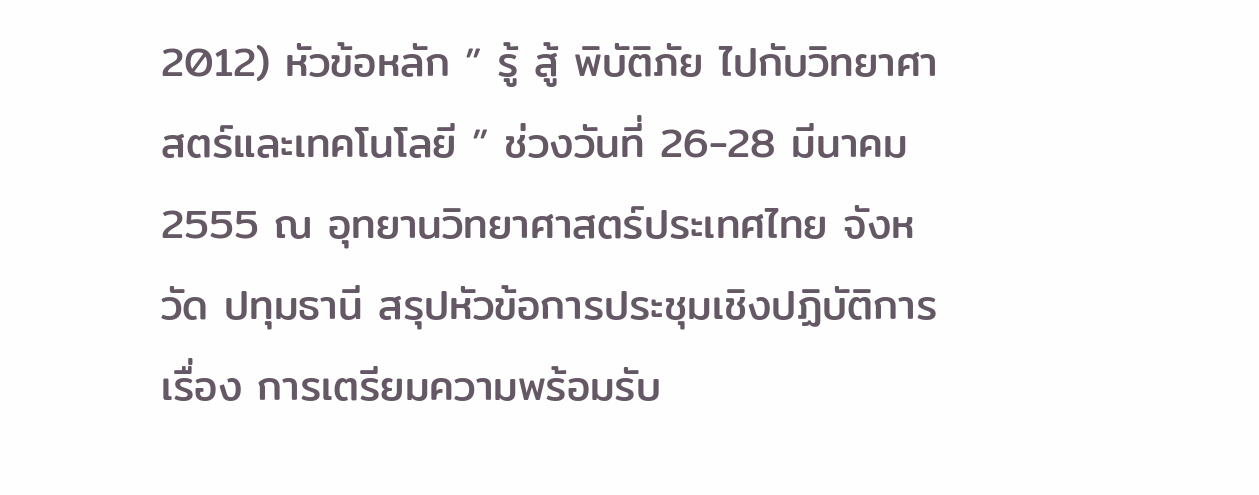2012) หัวข้อหลัก ” รู้ สู้ พิบัติภัย ไปกับวิทยาศาสตร์และเทคโนโลยี ” ช่วงวันที่ 26-28 มีนาคม 2555 ณ อุทยานวิทยาศาสตร์ประเทศไทย จังหวัด ปทุมธานี สรุปหัวข้อการประชุมเชิงปฏิบัติการ เรื่อง การเตรียมความพร้อมรับ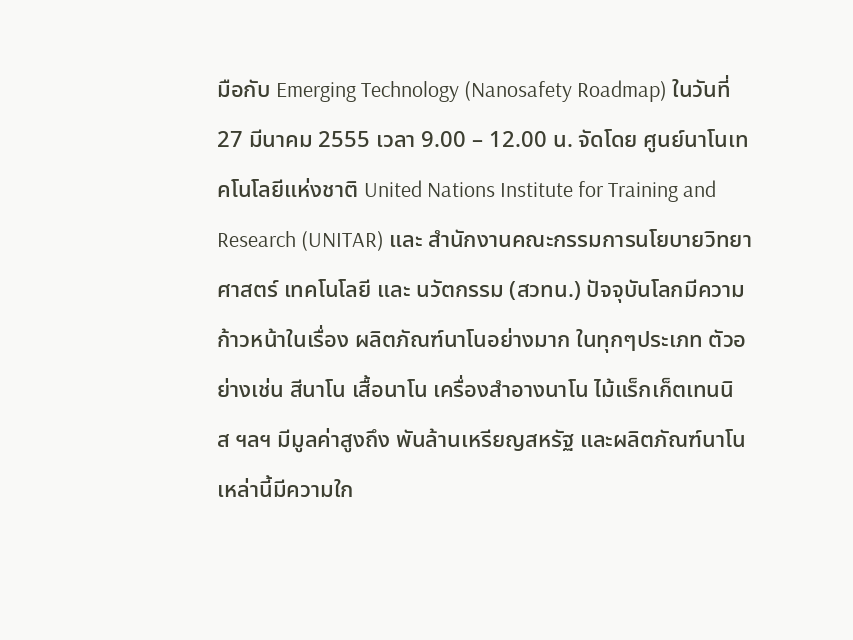มือกับ Emerging Technology (Nanosafety Roadmap) ในวันที่ 27 มีนาคม 2555 เวลา 9.00 – 12.00 น. จัดโดย ศูนย์นาโนเทคโนโลยีแห่งชาติ United Nations Institute for Training and Research (UNITAR) และ สำนักงานคณะกรรมการนโยบายวิทยาศาสตร์ เทคโนโลยี และ นวัตกรรม (สวทน.) ปัจจุบันโลกมีความก้าวหน้าในเรื่อง ผลิตภัณฑ์นาโนอย่างมาก ในทุกๆประเภท ตัวอย่างเช่น สีนาโน เสื้อนาโน เครื่องสำอางนาโน ไม้แร็กเก็ตเทนนิส ฯลฯ มีมูลค่าสูงถึง พันล้านเหรียญสหรัฐ และผลิตภัณฑ์นาโนเหล่านี้มีความใก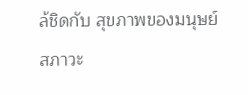ล้ชิดกับ สุขภาพของมนุษย์ สภาวะ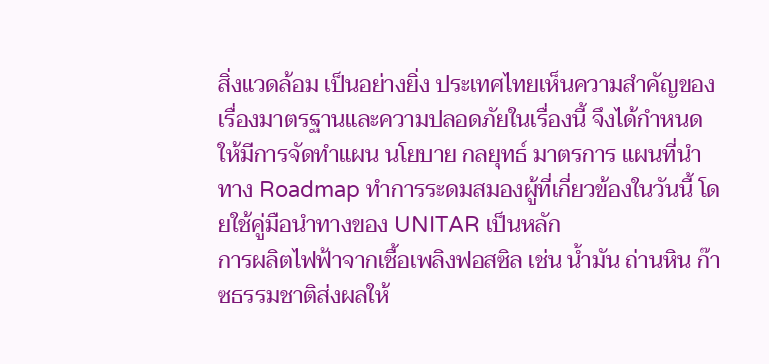สิ่งแวดล้อม เป็นอย่างยิ่ง ประเทศไทยเห็นความสำคัญของเรื่องมาตรฐานและความปลอดภัยในเรื่องนี้ จึงได้กำหนดให้มีการจัดทำแผน นโยบาย กลยุทธ์ มาตรการ แผนที่นำทาง Roadmap ทำการระดมสมองผู้ที่เกี่ยวข้องในวันนี้ โดยใช้คู่มือนำทางของ UNITAR เป็นหลัก
การผลิตไฟฟ้าจากเชื้อเพลิงฟอสซิล เช่น น้ำมัน ถ่านหิน ก๊าซธรรมชาติส่งผลให้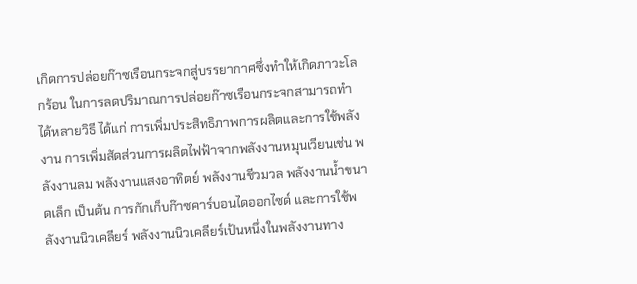เกิดการปล่อยก๊าซเรือนกระจกสู่บรรยากาศซึ่งทำให้เกิดภาวะโลกร้อน ในการลดปริมาณการปล่อยก๊าซเรือนกระจกสามารถทำได้หลายวิธี ได้แก่ การเพิ่มประสิทธิภาพการผลิตและการใช้พลังงาน การเพิ่มสัดส่วนการผลิตไฟฟ้าจากพลังงานหมุนเวียนเช่น พลังงานลม พลังงานแสงอาทิตย์ พลังงานชีวมวล พลังงานน้ำขนาดเล็ก เป็นต้น การกักเก็บก๊าซคาร์บอนไดออกไซด์ และการใช้พลังงานนิวเคลียร์ พลังงานนิวเคลียร์เป้นหนึ่งในพลังงานทาง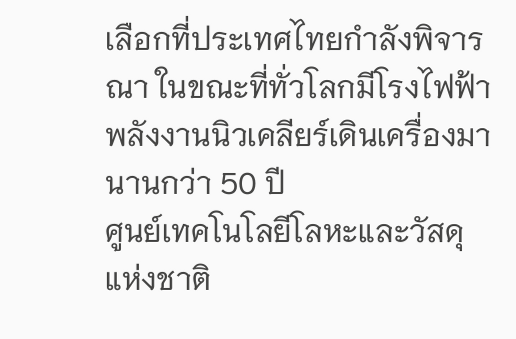เลือกที่ประเทศไทยกำลังพิจารณา ในขณะที่ทั่วโลกมีโรงไฟฟ้าพลังงานนิวเคลียร์เดินเครื่องมานานกว่า 50 ปี
ศูนย์เทคโนโลยีโลหะและวัสดุแห่งชาติ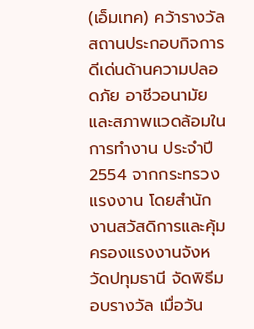(เอ็มเทค) คว้ารางวัลสถานประกอบกิจการดีเด่นด้านความปลอดภัย อาชีวอนามัยและสภาพแวดล้อมในการทำงาน ประจำปี 2554 จากกระทรวงแรงงาน โดยสำนักงานสวัสดิการและคุ้มครองแรงงานจังหวัดปทุมธานี จัดพิธีมอบรางวัล เมื่อวัน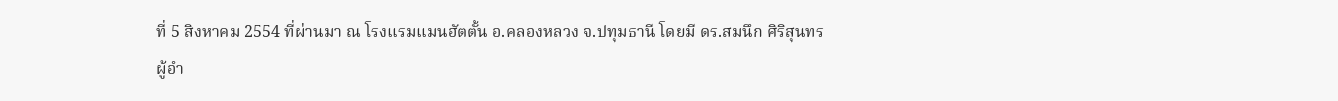ที่ 5 สิงหาคม 2554 ที่ผ่านมา ณ โรงแรมแมนฮัตตั้น อ.คลองหลวง จ.ปทุมธานี โดยมี ดร.สมนึก ศิริสุนทร ผู้อำ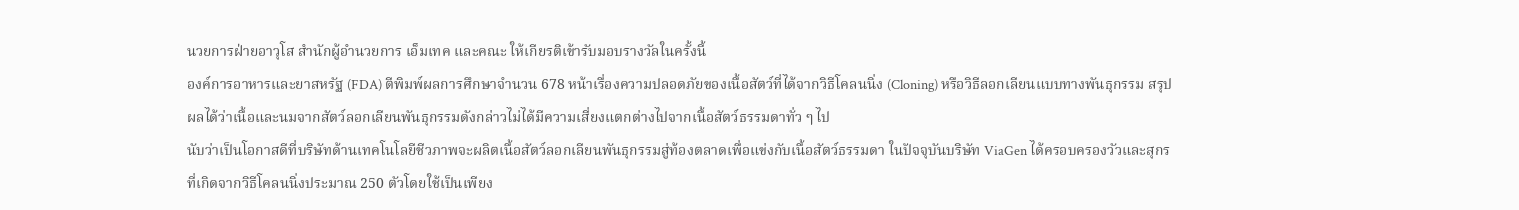นวยการฝ่ายอาวุโส สำนักผู้อำนวยการ เอ็มเทค และคณะ ให้เกียรติเข้ารับมอบรางวัลในครั้งนี้
องค์การอาหารและยาสหรัฐ (FDA) ตีพิมพ์ผลการศึกษาจำนวน 678 หน้าเรื่องความปลอดภัยของเนื้อสัตว์ที่ได้จากวิธีโคลนนิ่ง (Cloning) หรือวิธีลอกเลียนแบบทางพันธุกรรม สรุปผลได้ว่าเนื้อและนมจากสัตว์ลอกเลียนพันธุกรรมดังกล่าวไม่ได้มีความเสี่ยงแตกต่างไปจากเนื้อสัตว์ธรรมดาทั่ว ๆ ไป
นับว่าเป็นโอกาสดีที่บริษัทด้านเทคโนโลยีชีวภาพจะผลิตเนื้อสัตว์ลอกเลียนพันธุกรรมสู่ท้องตลาดเพื่อแข่งกับเนื้อสัตว์ธรรมดา ในปัจจุบันบริษัท ViaGen ได้ครอบครองวัวและสุกรที่เกิดจากวิธีโคลนนิ่งประมาณ 250 ตัวโดยใช้เป็นเพียง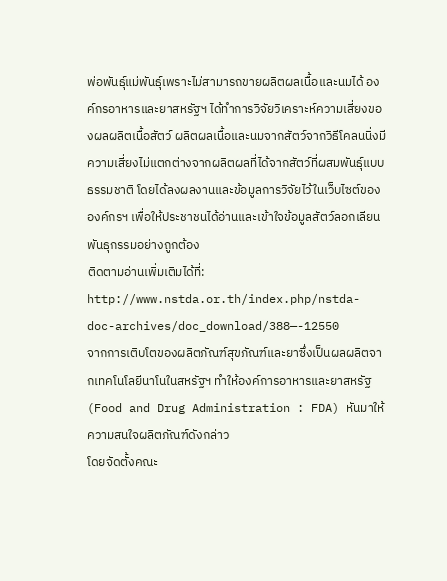พ่อพันธุ์แม่พันธุ์เพราะไม่สามารถขายผลิตผลเนื้อและนมได้ องค์กรอาหารและยาสหรัฐฯ ได้ทำการวิจัยวิเคราะห์ความเสี่ยงของผลผลิตเนื้อสัตว์ ผลิตผลเนื้อและนมจากสัตว์จากวิธีโคลนนิ่งมีความเสี่ยงไม่แตกต่างจากผลิตผลที่ได้จากสัตว์ที่ผสมพันธุ์แบบธรรมชาติ โดยได้ลงผลงานและข้อมูลการวิจัยไว้ในเว็บไซต์ขององค์กรฯ เพื่อให้ประชาชนได้อ่านและเข้าใจข้อมูลสัตว์ลอกเลียนพันธุกรรมอย่างถูกต้อง
ติดตามอ่านเพิ่มเติมได้ที่: http://www.nstda.or.th/index.php/nstda-doc-archives/doc_download/388—-12550
จากการเติบโตของผลิตภัณฑ์สุขภัณฑ์และยาซึ่งเป็นผลผลิตจากเทคโนโลยีนาโนในสหรัฐฯ ทำให้องค์การอาหารและยาสหรัฐ (Food and Drug Administration : FDA) หันมาให้ความสนใจผลิตภัณฑ์ดังกล่าว
โดยจัดตั้งคณะ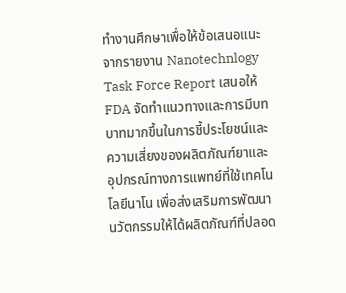ทำงานศึกษาเพื่อให้ข้อเสนอแนะ จากรายงาน Nanotechnlogy Task Force Report เสนอให้ FDA จัดทำแนวทางและการมีบทบาทมากขึ้นในการชี้ประโยชน์และความเสี่ยงของผลิตภัณฑ์ยาและอุปกรณ์ทางการแพทย์ที่ใช้เทคโนโลยีนาโน เพื่อส่งเสริมการพัฒนานวัตกรรมให้ได้ผลิตภัณฑ์ที่ปลอด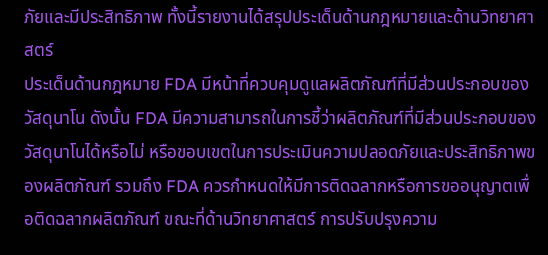ภัยและมีประสิทธิภาพ ทั้งนี้รายงานได้สรุปประเด็นด้านกฎหมายและด้านวิทยาศาสตร์
ประเด็นด้านกฎหมาย FDA มีหน้าที่ควบคุมดูแลผลิตภัณฑ์ที่มีส่วนประกอบของวัสดุนาโน ดังนั้น FDA มีความสามารถในการชี้ว่าผลิตภัณฑ์ที่มีส่วนประกอบของวัสดุนาโนได้หรือไม่ หรือขอบเขตในการประเมินความปลอดภัยและประสิทธิภาพของผลิตภัณฑ์ รวมถึง FDA ควรกำหนดให้มีการติดฉลากหรือการขออนุญาตเพื่อติดฉลากผลิตภัณฑ์ ขณะที่ด้านวิทยาศาสตร์ การปรับปรุงความ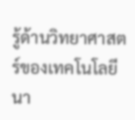รู้ด้านวิทยาศาสตร์ของเทคโนโลยีนา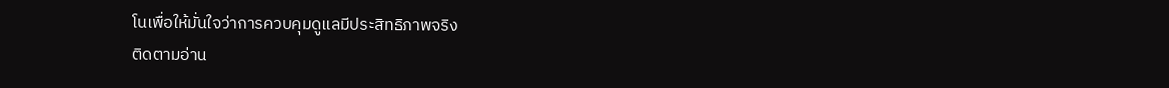โนเพื่อให้มั่นใจว่าการควบคุมดูแลมีประสิทธิภาพจริง
ติดตามอ่าน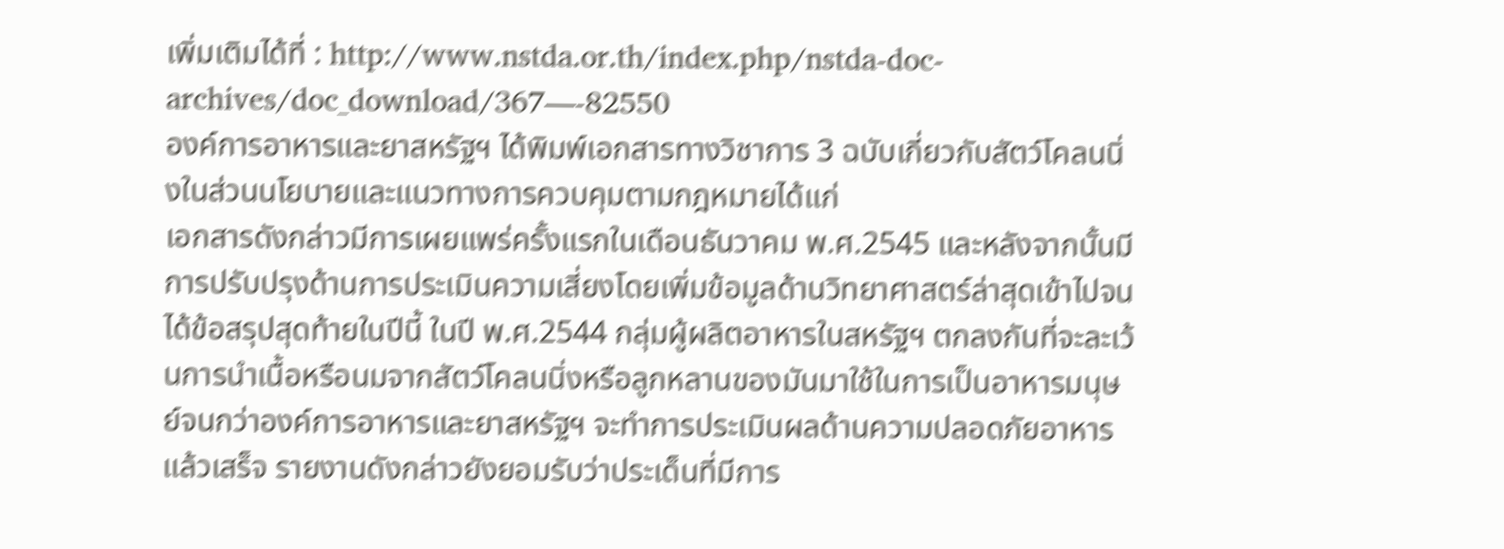เพิ่มเติมได้ที่ : http://www.nstda.or.th/index.php/nstda-doc-archives/doc_download/367—-82550
องค์การอาหารและยาสหรัฐฯ ได้พิมพ์เอกสารทางวิชาการ 3 ฉบับเกี่ยวกับสัตว์โคลนนิ่งในส่วนนโยบายและแนวทางการควบคุมตามกฎหมายได้แก่
เอกสารดังกล่าวมีการเผยแพร่ครั้งแรกในเดือนธันวาคม พ.ศ.2545 และหลังจากนั้นมีการปรับปรุงด้านการประเมินความเสี่ยงโดยเพิ่มข้อมูลด้านวิทยาศาสตร์ล่าสุดเข้าไปจนได้ข้อสรุปสุดท้ายในปีนี้ ในปี พ.ศ.2544 กลุ่มผู้ผลิตอาหารในสหรัฐฯ ตกลงกันที่จะละเว้นการนำเนื้อหรือนมจากสัตว์โคลนนิ่งหรือลูกหลานของมันมาใช้ในการเป็นอาหารมนุษย์จนกว่าองค์การอาหารและยาสหรัฐฯ จะทำการประเมินผลด้านความปลอดภัยอาหารแล้วเสร็จ รายงานดังกล่าวยังยอมรับว่าประเด็นที่มีการ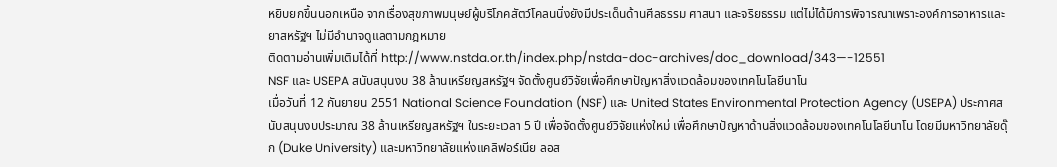หยิบยกขึ้นนอกเหนือ จากเรื่องสุขภาพมนุษย์ผู้บริโภคสัตว์โคลนนิ่งยังมีประเด็นด้านศีลธรรม ศาสนา และจริยธรรม แต่ไม่ได้มีการพิจารณาเพราะองค์การอาหารและยาสหรัฐฯ ไม่มีอำนาจดูแลตามกฎหมาย
ติดตามอ่านเพิ่มเติมได้ที่ http://www.nstda.or.th/index.php/nstda-doc-archives/doc_download/343—-12551
NSF และ USEPA สนับสนุนงบ 38 ล้านเหรียญสหรัฐฯ จัดตั้งศูนย์วิจัยเพื่อศึกษาปัญหาสิ่งแวดล้อมของเทคโนโลยีนาโน
เมื่อวันที่ 12 กันยายน 2551 National Science Foundation (NSF) และ United States Environmental Protection Agency (USEPA) ประกาศสนับสนุนงบประมาณ 38 ล้านเหรียญสหรัฐฯ ในระยะเวลา 5 ปี เพื่อจัดตั้งศูนย์วิจัยแห่งใหม่ เพื่อศึกษาปัญหาด้านสิ่งแวดล้อมของเทคโนโลยีนาโน โดยมีมหาวิทยาลัยดุ๊ก (Duke University) และมหาวิทยาลัยแห่งแคลิฟอร์เนีย ลอส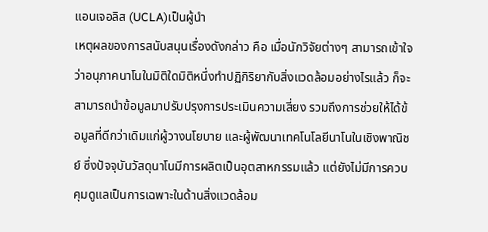แอนเจอลิส (UCLA)เป็นผู้นำ
เหตุผลของการสนับสนุนเรื่องดังกล่าว คือ เมื่อนักวิจัยต่างๆ สามารถเข้าใจว่าอนุภาคนาโนในมิติใดมิติหนึ่งทำปฏิกิริยากับสิ่งแวดล้อมอย่างไรแล้ว ก็จะสามารถนำข้อมูลมาปรับปรุงการประเมินความเสี่ยง รวมถึงการช่วยให้ได้ข้อมูลที่ดีกว่าเดิมแก่ผู้วางนโยบาย และผู้พัฒนาเทคโนโลยีนาโนในเชิงพาณิชย์ ซึ่งปัจจุบันวัสดุนาโนมีการผลิตเป็นอุตสาหกรรมแล้ว แต่ยังไม่มีการควบคุมดูแลเป็นการเฉพาะในด้านสิ่งแวดล้อม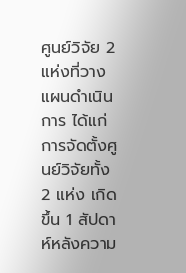ศูนย์วิจัย 2 แห่งที่วางแผนดำเนินการ ได้แก่
การจัดตั้งศูนย์วิจัยทั้ง 2 แห่ง เกิดขึ้น 1 สัปดาห์หลังความ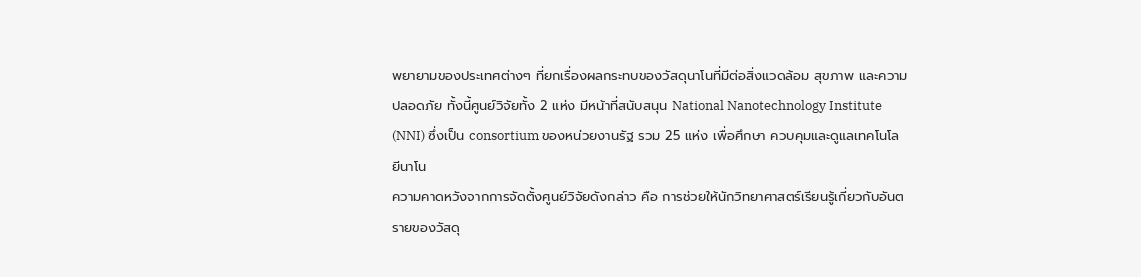พยายามของประเทศต่างๆ ที่ยกเรื่องผลกระทบของวัสดุนาโนที่มีต่อสิ่งแวดล้อม สุขภาพ และความปลอดภัย ทั้งนี้ศูนย์วิจัยทั้ง 2 แห่ง มีหน้าที่สนับสนุน National Nanotechnology Institute (NNI) ซึ่งเป็น consortium ของหน่วยงานรัฐ รวม 25 แห่ง เพื่อศึกษา ควบคุมและดูแลเทคโนโลยีนาโน
ความคาดหวังจากการจัดตั้งศูนย์วิจัยดังกล่าว คือ การช่วยให้นักวิทยาศาสตร์เรียนรู้เกี่ยวกับอันตรายของวัสดุ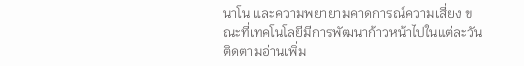นาโน และความพยายามคาดการณ์ความเสี่ยง ขณะที่เทคโนโลยีมีการพัฒนาก้าวหน้าไปในแต่ละวัน
ติดตามอ่านเพิ่ม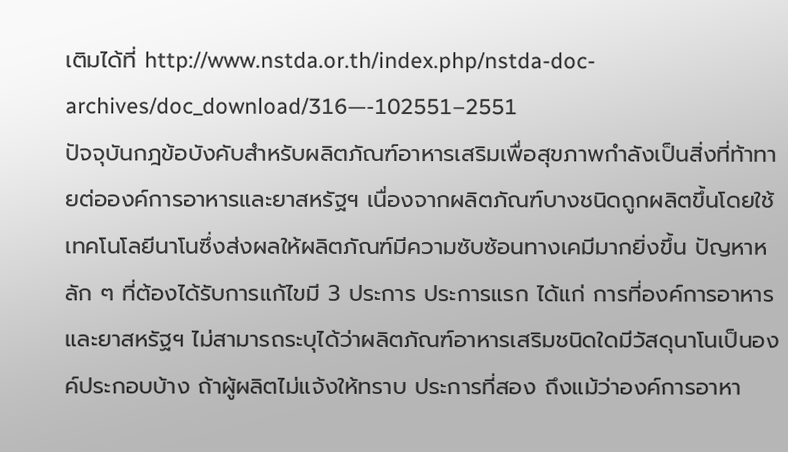เติมได้ที่ http://www.nstda.or.th/index.php/nstda-doc-archives/doc_download/316—-102551–2551
ปัจจุบันกฎข้อบังคับสำหรับผลิตภัณฑ์อาหารเสริมเพื่อสุขภาพกำลังเป็นสิ่งที่ท้าทายต่อองค์การอาหารและยาสหรัฐฯ เนื่องจากผลิตภัณฑ์บางชนิดถูกผลิตขึ้นโดยใช้เทคโนโลยีนาโนซึ่งส่งผลให้ผลิตภัณฑ์มีความซับซ้อนทางเคมีมากยิ่งขึ้น ปัญหาหลัก ๆ ที่ต้องได้รับการแก้ไขมี 3 ประการ ประการแรก ได้แก่ การที่องค์การอาหารและยาสหรัฐฯ ไม่สามารถระบุได้ว่าผลิตภัณฑ์อาหารเสริมชนิดใดมีวัสดุนาโนเป็นองค์ประกอบบ้าง ถ้าผู้ผลิตไม่แจ้งให้ทราบ ประการที่สอง ถึงแม้ว่าองค์การอาหา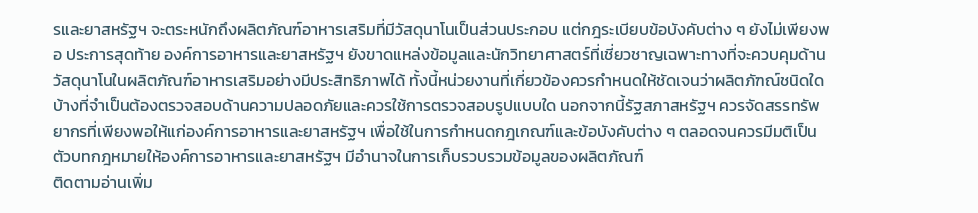รและยาสหรัฐฯ จะตระหนักถึงผลิตภัณฑ์อาหารเสริมที่มีวัสดุนาโนเป็นส่วนประกอบ แต่กฎระเบียบข้อบังคับต่าง ๆ ยังไม่เพียงพอ ประการสุดท้าย องค์การอาหารและยาสหรัฐฯ ยังขาดแหล่งข้อมูลและนักวิทยาศาสตร์ที่เชี่ยวชาญเฉพาะทางที่จะควบคุมด้านวัสดุนาโนในผลิตภัณฑ์อาหารเสริมอย่างมีประสิทธิภาพได้ ทั้งนี้หน่วยงานที่เกี่ยวข้องควรกำหนดให้ชัดเจนว่าผลิตภัฑณ์ชนิดใดบ้างที่จำเป็นต้องตรวจสอบด้านความปลอดภัยและควรใช้การตรวจสอบรูปแบบใด นอกจากนี้รัฐสภาสหรัฐฯ ควรจัดสรรทรัพยากรที่เพียงพอให้แก่องค์การอาหารและยาสหรัฐฯ เพื่อใช้ในการกำหนดกฎเกณฑ์และข้อบังคับต่าง ๆ ตลอดจนควรมีมติเป็นตัวบทกฎหมายให้องค์การอาหารและยาสหรัฐฯ มีอำนาจในการเก็บรวบรวมข้อมูลของผลิตภัณฑ์
ติดตามอ่านเพิ่ม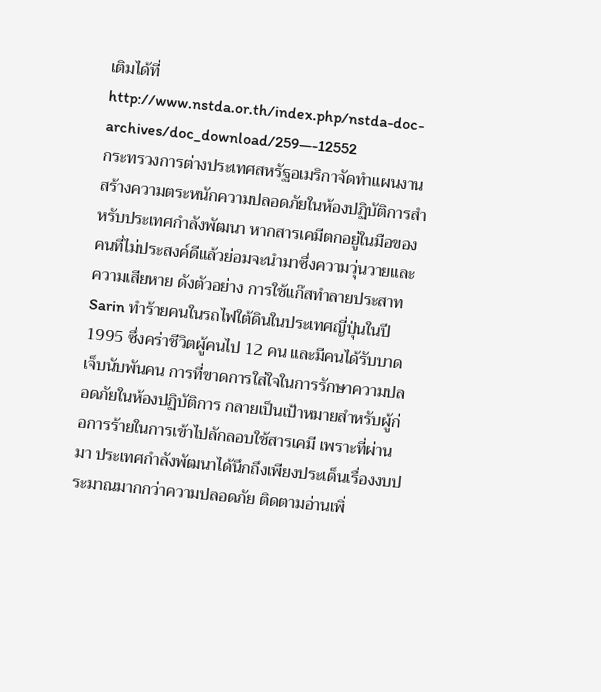เติมได้ที่ http://www.nstda.or.th/index.php/nstda-doc-archives/doc_download/259—-12552
กระทรวงการต่างประเทศสหรัฐอเมริกาจัดทำแผนงานสร้างความตระหนักความปลอดภัยในห้องปฏิบัติการสำหรับประเทศกำลังพัฒนา หากสารเคมีตกอยู่ในมือของคนที่ไม่ประสงค์ดีแล้วย่อมจะนำมาซึ่งความวุ่นวายและความเสียหาย ดังตัวอย่าง การใช้แก๊สทำลายประสาท Sarin ทำร้ายคนในรถไฟใต้ดินในประเทศญี่ปุ่นในปี 1995 ซึ่งคร่าชีวิตผู้คนไป 12 คน และมีคนได้รับบาดเจ็บนับพันคน การที่ขาดการใส่ใจในการรักษาความปลอดภัยในห้องปฏิบัติการ กลายเป็นเป้าหมายสำหรับผู้ก่อการร้ายในการเข้าไปลักลอบใช้สารเคมี เพราะที่ผ่านมา ประเทศกำลังพัฒนาได้นึกถึงเพียงประเด็นเรื่องงบประมาณมากกว่าความปลอดภัย ติดตามอ่านเพิ่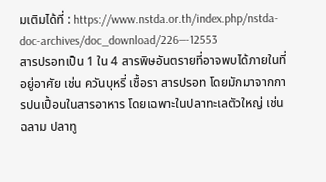มเติมได้ที่ : https://www.nstda.or.th/index.php/nstda-doc-archives/doc_download/226—-12553
สารปรอทเป็น 1 ใน 4 สารพิษอันตรายที่อาจพบได้ภายในที่อยู่อาศัย เช่น ควันบุหรี่ เชื้อรา สารปรอท โดยมักมาจากการปนเปื้อนในสารอาหาร โดยเฉพาะในปลาทะเลตัวใหญ่ เช่น ฉลาม ปลาทู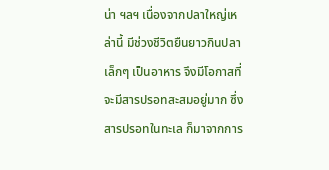น่า ฯลฯ เนื่องจากปลาใหญ่เหล่านี้ มีช่วงชีวิตยืนยาวกินปลาเล็กๆ เป็นอาหาร จึงมีโอกาสที่จะมีสารปรอทสะสมอยู่มาก ซึ่งสารปรอทในทะเล ก็มาจากการ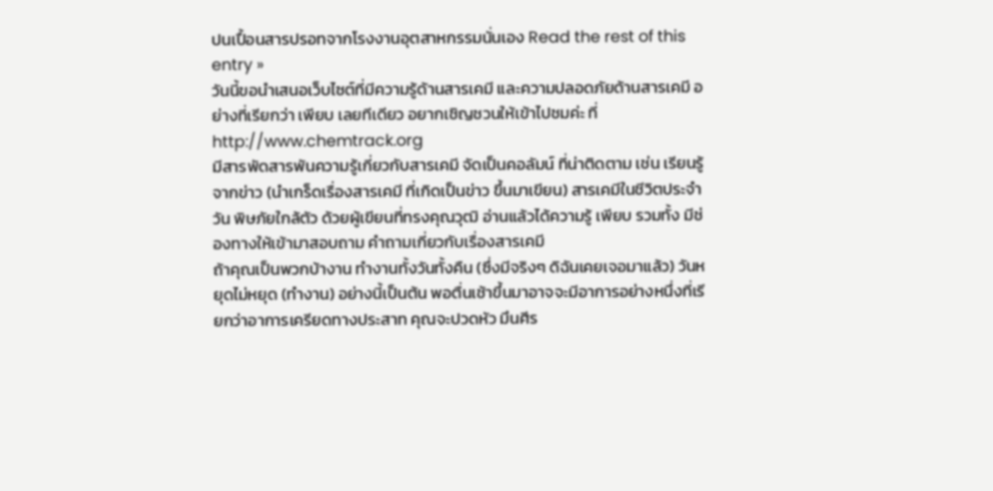ปนเปื้อนสารปรอทจากโรงงานอุตสาหกรรมนั่นเอง Read the rest of this entry »
วันนี้ขอนำเสนอเว็บไซต์ที่มีความรู้ด้านสารเคมี และความปลอดภัยด้านสารเคมี อย่างที่เรียกว่า เพียบ เลยทีเดียว อยากเชิญชวนให้เข้าไปชมค่ะ ที่ http://www.chemtrack.org
มีสารพัดสารพันความรู้เกี่ยวกับสารเคมี จัดเป็นคอลัมน์ ที่น่าติดตาม เช่น เรียนรู้จากข่าว (นำเกร็ดเรื่องสารเคมี ที่เกิดเป็นข่าว ขึ้นมาเขียน) สารเคมีในชีวิตประจำวัน พิษภัยใกล้ตัว ด้วยผู้เขียนที่ทรงคุณวุฒิ อ่านแล้วได้ความรู้ เพียบ รวมทั้ง มีช่องทางให้เข้ามาสอบถาม คำถามเกี่ยวกับเรื่องสารเคมี
ถ้าคุณเป็นพวกบ้างาน ทำงานทั้งวันทั้งคืน (ซึ่งมีจริงๆ ดิฉันเคยเจอมาแล้ว) วันหยุดไม่หยุด (ทำงาน) อย่างนี้เป็นต้น พอตื่นเช้าขึ้นมาอาจจะมีอาการอย่างหนึ่งที่เรียกว่าอาการเครียดทางประสาท คุณจะปวดหัว มึนศีร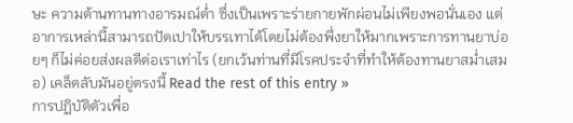ษะ ความต้านทานทางอารมณ์ต่ำ ซึ่งเป็นเพราะร่ายกายพักผ่อนไม่เพียงพอนั่นเอง แต่อาการเหล่านี้สามารถปัดเปาให้บรรเทาได้โดยไม่ต้องพึ่งยาให้มากเพราะการทานยาบ่อยๆ ก็ไม่ค่อยส่งผลดีต่อเราเท่าไร (ยกเว้นท่านที่มีโรคประจำที่ทำให้ต้องทานยาสม่ำเสมอ) เคล็ดลับมันอยู่ตรงนี้ Read the rest of this entry »
การปฏิบัติตัวเพื่อ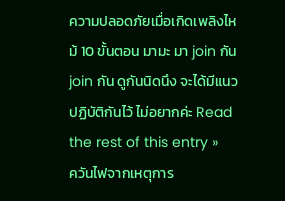ความปลอดภัยเมื่อเกิดเพลิงไหม้ 10 ขั้นตอน มามะ มา join กัน join กัน ดูกันนิดนึง จะได้มีแนวปฏิบัติกันไว้ ไม่อยากค่ะ Read the rest of this entry »
ควันไฟจากเหตุการ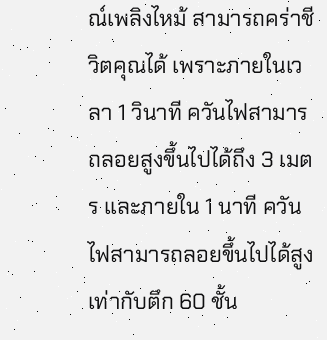ณ์เพลิงไหม้ สามารถคร่าชีวิตคุณได้ เพราะภายในเวลา 1 วินาที ควันไฟสามารถลอยสูงขึ้นไปได้ถึง 3 เมตร และภายใน 1 นาที ควันไฟสามารถลอยขึ้นไปได้สูงเท่ากับตึก 60 ชั้น